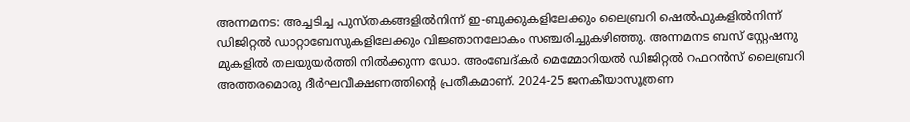അന്നമനട: അച്ചടിച്ച പുസ്തകങ്ങളിൽനിന്ന് ഇ-ബുക്കുകളിലേക്കും ലൈബ്രറി ഷെൽഫുകളിൽനിന്ന് ഡിജിറ്റൽ ഡാറ്റാബേസുകളിലേക്കും വിജ്ഞാനലോകം സഞ്ചരിച്ചുകഴിഞ്ഞു. അന്നമനട ബസ് സ്റ്റേഷനു മുകളിൽ തലയുയർത്തി നിൽക്കുന്ന ഡോ. അംബേദ്കർ മെമ്മോറിയൽ ഡിജിറ്റൽ റഫറൻസ് ലൈബ്രറി അത്തരമൊരു ദീർഘവീക്ഷണത്തിന്റെ പ്രതീകമാണ്. 2024-25 ജനകീയാസൂത്രണ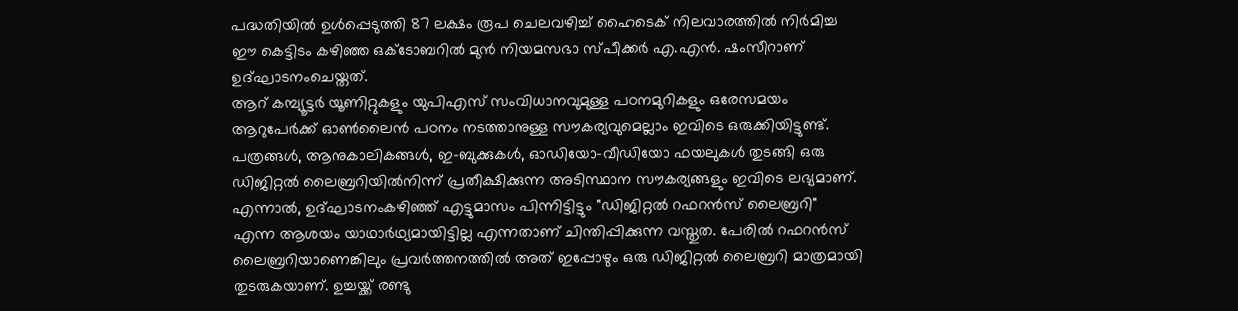പദ്ധതിയിൽ ഉൾപ്പെടുത്തി 87 ലക്ഷം രൂപ ചെലവഴിച്ച് ഹൈടെക് നിലവാരത്തിൽ നിർമിച്ച ഈ കെട്ടിടം കഴിഞ്ഞ ഒക്ടോബറിൽ മുൻ നിയമസഭാ സ്പീക്കർ എ.എൻ. ഷംസീറാണ് ഉദ്ഘാടനംചെയ്തത്.
ആറ് കമ്പ്യൂട്ടർ യൂണിറ്റുകളും യുപിഎസ് സംവിധാനവുമുള്ള പഠനമുറികളും ഒരേസമയം ആറുപേർക്ക് ഓൺലൈൻ പഠനം നടത്താനുള്ള സൗകര്യവുമെല്ലാം ഇവിടെ ഒരുക്കിയിട്ടുണ്ട്. പത്രങ്ങൾ, ആനുകാലികങ്ങൾ, ഇ-ബുക്കുകൾ, ഓഡിയോ-വീഡിയോ ഫയലുകൾ തുടങ്ങി ഒരു ഡിജിറ്റൽ ലൈബ്രറിയിൽനിന്ന് പ്രതീക്ഷിക്കുന്ന അടിസ്ഥാന സൗകര്യങ്ങളും ഇവിടെ ലഭ്യമാണ്.
എന്നാൽ, ഉദ്ഘാടനംകഴിഞ്ഞ് എട്ടുമാസം പിന്നിട്ടിട്ടും "ഡിജിറ്റൽ റഫറൻസ് ലൈബ്രറി" എന്ന ആശയം യാഥാർഥ്യമായിട്ടില്ല എന്നതാണ് ചിന്തിപ്പിക്കുന്ന വസ്തുത. പേരിൽ റഫറൻസ് ലൈബ്രറിയാണെങ്കിലും പ്രവർത്തനത്തിൽ അത് ഇപ്പോഴും ഒരു ഡിജിറ്റൽ ലൈബ്രറി മാത്രമായി തുടരുകയാണ്. ഉച്ചയ്ക്ക് രണ്ടു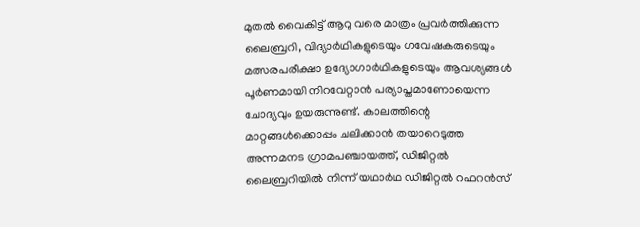മുതൽ വൈകിട്ട് ആറു വരെ മാത്രം പ്രവർത്തിക്കുന്ന ലൈബ്രറി, വിദ്യാർഥികളുടെയും ഗവേഷകരുടെയും മത്സരപരീക്ഷാ ഉദ്യോഗാർഥികളുടെയും ആവശ്യങ്ങൾ പൂർണമായി നിറവേറ്റാൻ പര്യാപ്തമാണോയെന്ന ചോദ്യവും ഉയരുന്നുണ്ട്. കാലത്തിന്റെ മാറ്റങ്ങൾക്കൊപ്പം ചലിക്കാൻ തയാറെടുത്ത അന്നമനട ഗ്രാമപഞ്ചായത്ത്, ഡിജിറ്റൽ ലൈബ്രറിയിൽ നിന്ന് യഥാർഥ ഡിജിറ്റൽ റഫറൻസ്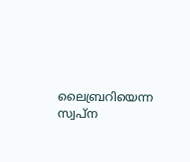ലൈബ്രറിയെന്ന സ്വപ്ന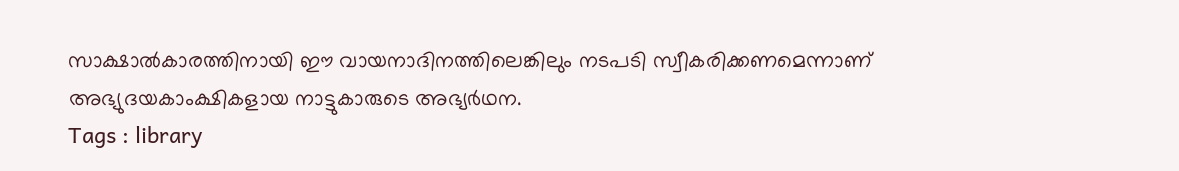സാക്ഷാൽകാരത്തിനായി ഈ വായനാദിനത്തിലെങ്കിലും നടപടി സ്വീകരിക്കണമെന്നാണ് അഭ്യുദയകാംക്ഷികളായ നാട്ടുകാരുടെ അഭ്യർഥന.
Tags : library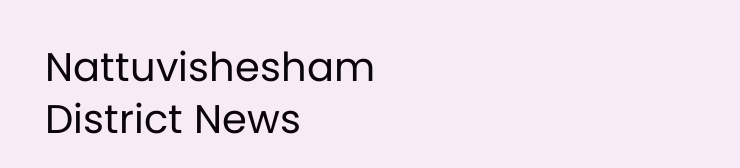Nattuvishesham District News